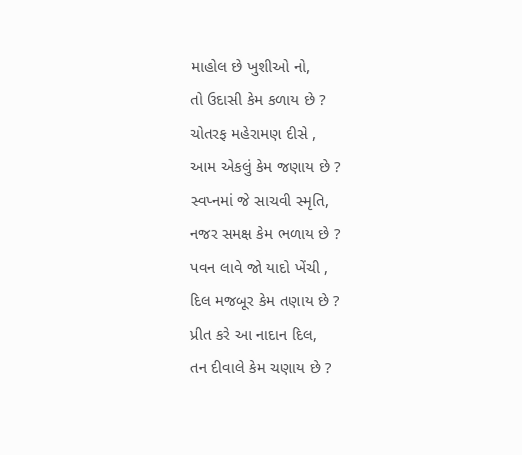માહોલ છે ખુશીઓ નો,
તો ઉદાસી કેમ કળાય છે ?
ચોતરફ મહેરામણ દીસે ,
આમ એકલું કેમ જણાય છે ?
સ્વપ્નમાં જે સાચવી સ્મૃતિ,
નજર સમક્ષ કેમ ભળાય છે ?
પવન લાવે જો યાદો ખેંચી ,
દિલ મજબૂર કેમ તણાય છે ?
પ્રીત કરે આ નાદાન દિલ,
તન દીવાલે કેમ ચણાય છે ?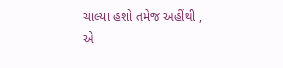ચાલ્યા હશો તમેજ અહીંથી ,
એ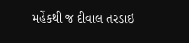મહેંકથી જ દીવાલ તરડાઇ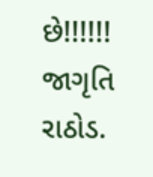છે!!!!!!
જાગૃતિ રાઠોડ.